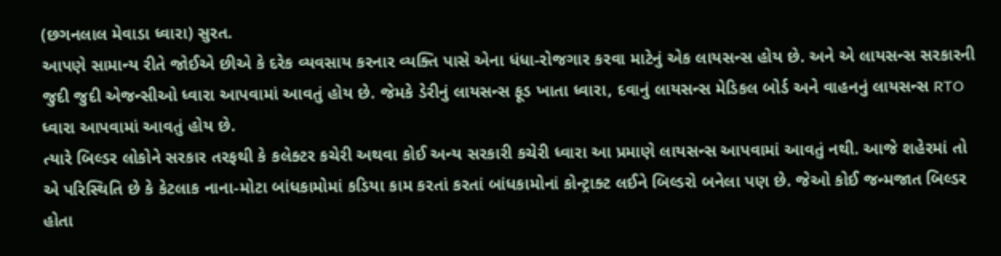(છગનલાલ મેવાડા ધ્વારા) સુરત.
આપણે સામાન્ય રીતે જોઈએ છીએ કે દરેક વ્યવસાય કરનાર વ્યક્તિ પાસે એના ધંધા-રોજગાર કરવા માટેનું એક લાયસન્સ હોય છે. અને એ લાયસન્સ સરકારની જુદી જુદી એજન્સીઓ ધ્વારા આપવામાં આવતું હોય છે. જેમકે ડેરીનું લાયસન્સ ફૂડ ખાતા ધ્વારા, દવાનું લાયસન્સ મેડિકલ બોર્ડ અને વાહનનું લાયસન્સ RTO ધ્વારા આપવામાં આવતું હોય છે.
ત્યારે બિલ્ડર લોકોને સરકાર તરફથી કે કલેક્ટર કચેરી અથવા કોઈ અન્ય સરકારી કચેરી ધ્વારા આ પ્રમાણે લાયસન્સ આપવામાં આવતું નથી. આજે શહેરમાં તો એ પરિસ્થિતિ છે કે કેટલાક નાના-મોટા બાંધકામોમાં કડિયા કામ કરતાં કરતાં બાંધકામોનાં કોન્ટ્રાક્ટ લઈને બિલ્ડરો બનેલા પણ છે. જેઓ કોઈ જન્મજાત બિલ્ડર હોતા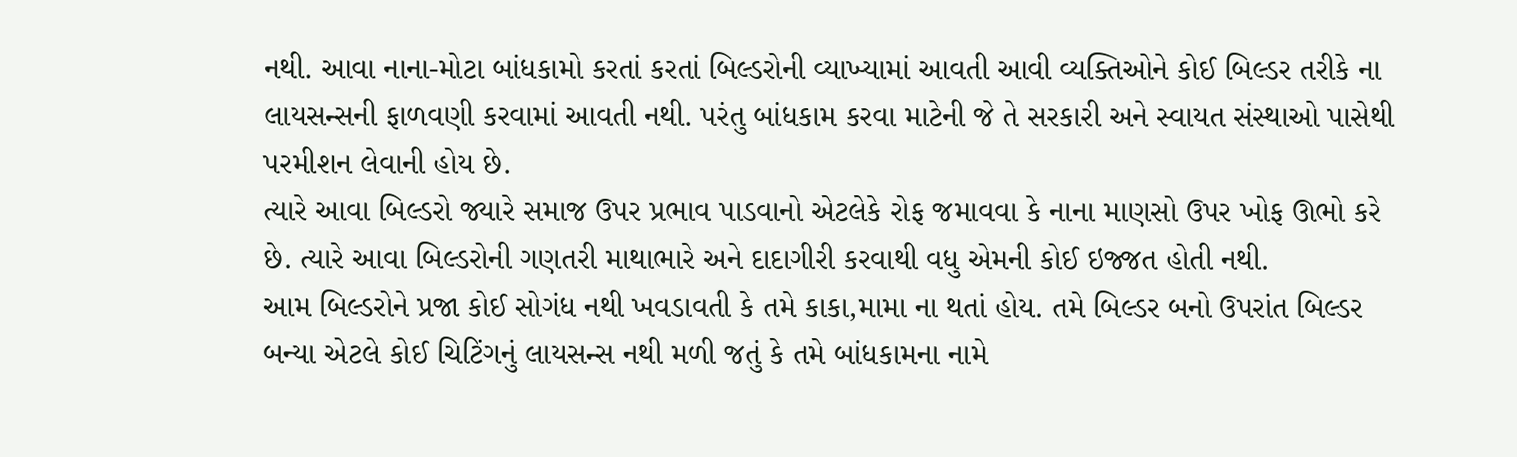નથી. આવા નાના-મોટા બાંધકામો કરતાં કરતાં બિલ્ડરોની વ્યાખ્યામાં આવતી આવી વ્યક્તિઓને કોઈ બિલ્ડર તરીકે ના લાયસન્સની ફાળવણી કરવામાં આવતી નથી. પરંતુ બાંધકામ કરવા માટેની જે તે સરકારી અને સ્વાયત સંસ્થાઓ પાસેથી પરમીશન લેવાની હોય છે.
ત્યારે આવા બિલ્ડરો જ્યારે સમાજ ઉપર પ્રભાવ પાડવાનો એટલેકે રોફ જમાવવા કે નાના માણસો ઉપર ખોફ ઊભો કરે છે. ત્યારે આવા બિલ્ડરોની ગણતરી માથાભારે અને દાદાગીરી કરવાથી વધુ એમની કોઈ ઇજ્જત હોતી નથી.
આમ બિલ્ડરોને પ્રજા કોઈ સોગંધ નથી ખવડાવતી કે તમે કાકા,મામા ના થતાં હોય. તમે બિલ્ડર બનો ઉપરાંત બિલ્ડર બન્યા એટલે કોઈ ચિટિંગનું લાયસન્સ નથી મળી જતું કે તમે બાંધકામના નામે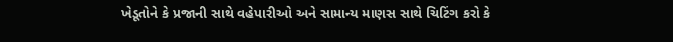ખેડૂતોને કે પ્રજાની સાથે વહેપારીઓ અને સામાન્ય માણસ સાથે ચિટિંગ કરો કે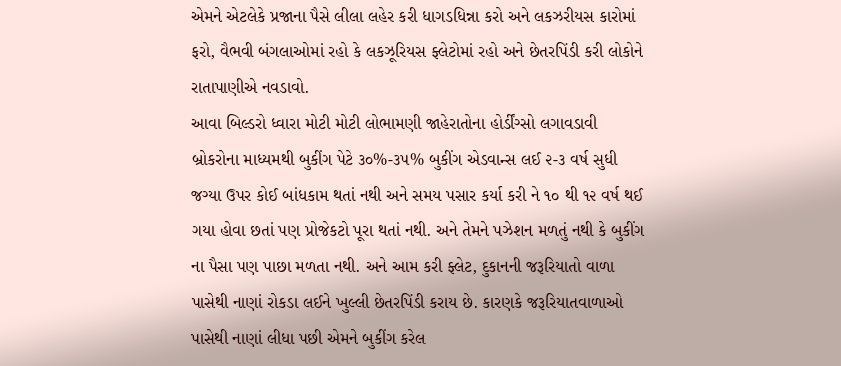એમને એટલેકે પ્રજાના પૈસે લીલા લહેર કરી ધાગડધિન્ના કરો અને લકઝરીયસ કારોમાં ફરો, વૈભવી બંગલાઓમાં રહો કે લકઝૂરિયસ ફ્લેટોમાં રહો અને છેતરપિંડી કરી લોકોને રાતાપાણીએ નવડાવો.
આવા બિલ્ડરો ધ્વારા મોટી મોટી લોભામણી જાહેરાતોના હોર્ડીંગ્સો લગાવડાવી બ્રોકરોના માધ્યમથી બુકીંગ પેટે ૩૦%-૩૫% બુકીંગ એડવાન્સ લઈ ૨-૩ વર્ષ સુધી જગ્યા ઉપર કોઈ બાંધકામ થતાં નથી અને સમય પસાર કર્યા કરી ને ૧૦ થી ૧૨ વર્ષ થઈ ગયા હોવા છતાં પણ પ્રોજેકટો પૂરા થતાં નથી. અને તેમને પઝેશન મળતું નથી કે બુકીંગ ના પૈસા પણ પાછા મળતા નથી. અને આમ કરી ફ્લેટ, દુકાનની જરૂરિયાતો વાળા પાસેથી નાણાં રોકડા લઈને ખુલ્લી છેતરપિંડી કરાય છે. કારણકે જરૂરિયાતવાળાઓ પાસેથી નાણાં લીધા પછી એમને બુકીંગ કરેલ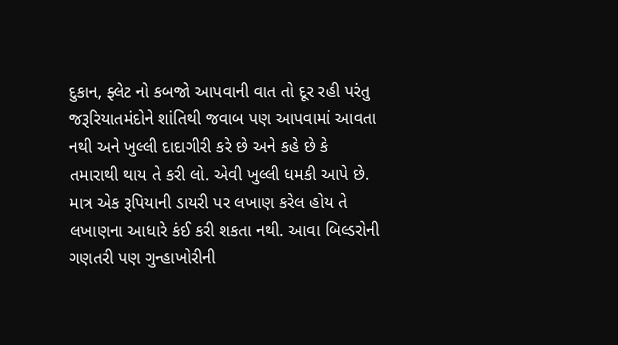દુકાન, ફ્લેટ નો કબજો આપવાની વાત તો દૂર રહી પરંતુ જરૂરિયાતમંદોને શાંતિથી જવાબ પણ આપવામાં આવતા નથી અને ખુલ્લી દાદાગીરી કરે છે અને કહે છે કે તમારાથી થાય તે કરી લો. એવી ખુલ્લી ધમકી આપે છે. માત્ર એક રૂપિયાની ડાયરી પર લખાણ કરેલ હોય તે લખાણના આધારે કંઈ કરી શકતા નથી. આવા બિલ્ડરોની ગણતરી પણ ગુન્હાખોરીની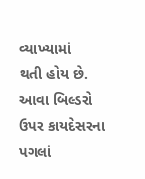વ્યાખ્યામાં
થતી હોય છે. આવા બિલ્ડરો ઉપર કાયદેસરના પગલાં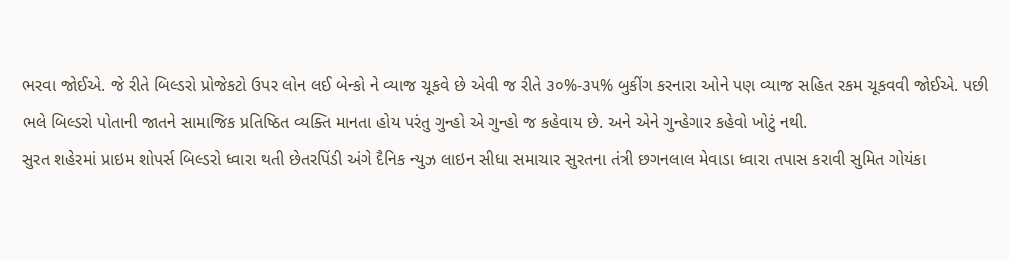ભરવા જોઈએ. જે રીતે બિલ્ડરો પ્રોજેકટો ઉપર લોન લઈ બેન્કો ને વ્યાજ ચૂકવે છે એવી જ રીતે ૩૦%-૩૫% બુકીંગ કરનારા ઓને પણ વ્યાજ સહિત રકમ ચૂકવવી જોઈએ. પછી ભલે બિલ્ડરો પોતાની જાતને સામાજિક પ્રતિષ્ઠિત વ્યક્તિ માનતા હોય પરંતુ ગુન્હો એ ગુન્હો જ કહેવાય છે. અને એને ગુન્હેગાર કહેવો ખોટું નથી.
સુરત શહેરમાં પ્રાઇમ શોપર્સ બિલ્ડરો ધ્વારા થતી છેતરપિંડી અંગે દૈનિક ન્યુઝ લાઇન સીધા સમાચાર સુરતના તંત્રી છગનલાલ મેવાડા ધ્વારા તપાસ કરાવી સુમિત ગોયંકા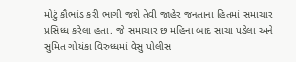મોટું કૌભાંડ કરી ભાગી જશે તેવી જાહેર જનતાના હિતમાં સમાચાર પ્રસિધ્ધ કરેલા હતા. જે સમાચાર છ મહિના બાદ સાચા પડેલા અને સુમિત ગોયંકા વિરુધ્ધમાં વેસુ પોલીસ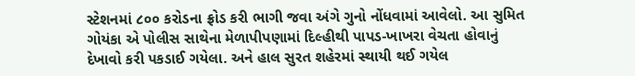સ્ટેશનમાં ૮૦૦ કરોડના ફ્રોડ કરી ભાગી જવા અંગે ગુનો નોંધવામાં આવેલો. આ સુમિત ગોયંકા એ પોલીસ સાથેના મેળાપીપણામાં દિલ્હીથી પાપડ-ખાખરા વેચતા હોવાનું દેખાવો કરી પકડાઈ ગયેલા. અને હાલ સુરત શહેરમાં સ્થાયી થઈ ગયેલ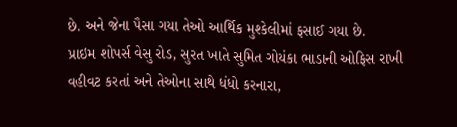છે. અને જેના પૈસા ગયા તેઓ આર્થિક મુશ્કેલીમાં ફસાઈ ગયા છે.
પ્રાઇમ શોપર્સ વેસુ રોડ, સુરત ખાતે સુમિત ગોયંકા ભાડાની ઓફિસ રાખી વહીવટ કરતાં અને તેઓના સાથે ધંધો કરનારા,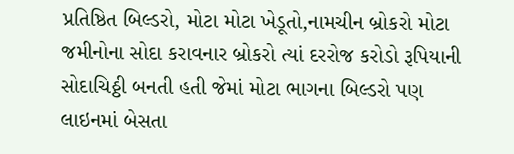પ્રતિષ્ઠિત બિલ્ડરો, મોટા મોટા ખેડૂતો,નામચીન બ્રોકરો મોટા જમીનોના સોદા કરાવનાર બ્રોકરો ત્યાં દરરોજ કરોડો રૂપિયાની સોદાચિઠ્ઠી બનતી હતી જેમાં મોટા ભાગના બિલ્ડરો પણ લાઇનમાં બેસતા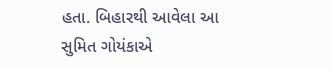હતા. બિહારથી આવેલા આ સુમિત ગોયંકાએ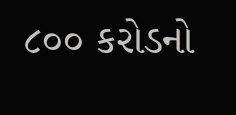૮૦૦ કરોડનો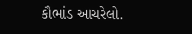કૌભાંડ આચરેલો.